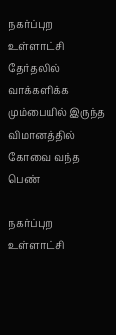நகர்ப்புற உள்ளாட்சி தேர்தலில் வாக்களிக்க மும்பையில் இருந்த விமானத்தில் கோவை வந்த பெண்

நகர்ப்புற உள்ளாட்சி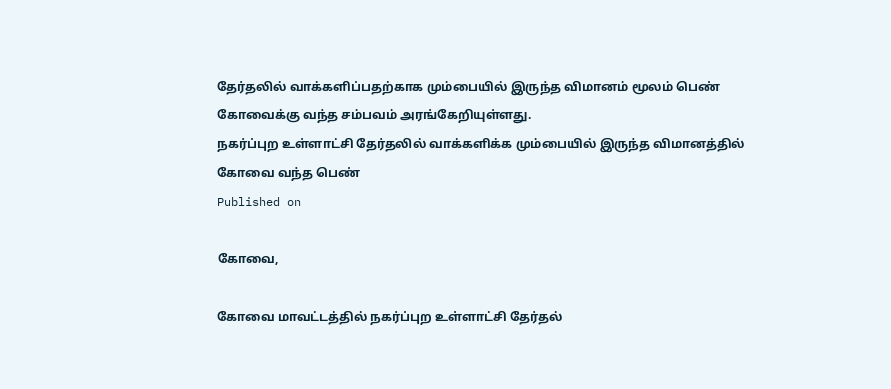தேர்தலில் வாக்களிப்பதற்காக மும்பையில் இருந்த விமானம் மூலம் பெண் கோவைக்கு வந்த சம்பவம் அரங்கேறியுள்ளது.
நகர்ப்புற உள்ளாட்சி தேர்தலில் வாக்களிக்க மும்பையில் இருந்த விமானத்தில் கோவை வந்த பெண்
Published on

கோவை,

கோவை மாவட்டத்தில் நகர்ப்புற உள்ளாட்சி தேர்தல்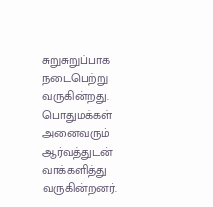சுறுசுறுப்பாக நடைபெற்று வருகின்றது. பொதுமக்கள் அனைவரும் ஆர்வத்துடன் வாக்களித்து வருகின்றனர்.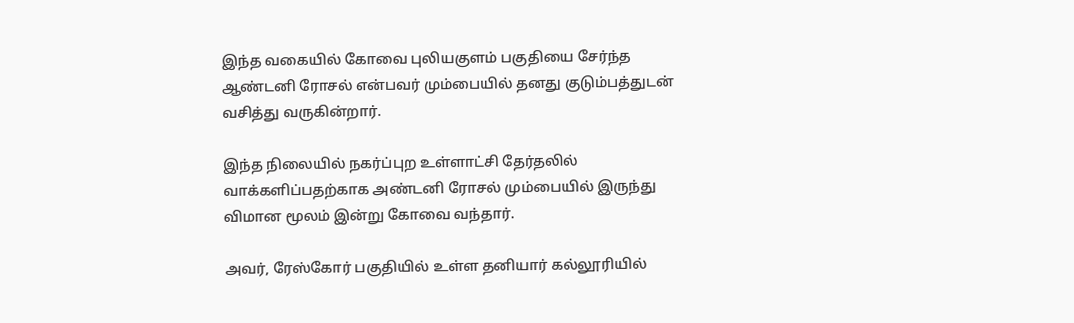இந்த வகையில் கோவை புலியகுளம் பகுதியை சேர்ந்த ஆண்டனி ரோசல் என்பவர் மும்பையில் தனது குடும்பத்துடன் வசித்து வருகின்றார்.

இந்த நிலையில் நகர்ப்புற உள்ளாட்சி தேர்தலில் வாக்களிப்பதற்காக அண்டனி ரோசல் மும்பையில் இருந்து விமான மூலம் இன்று கோவை வந்தார்.

அவர், ரேஸ்கோர் பகுதியில் உள்ள தனியார் கல்லூரியில்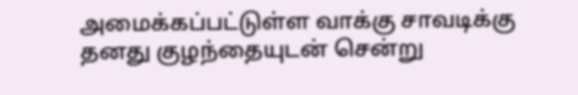அமைக்கப்பட்டுள்ள வாக்கு சாவடிக்கு தனது குழந்தையுடன் சென்று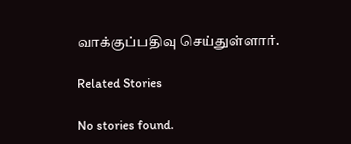வாக்குப்பதிவு செய்துள்ளார்.

Related Stories

No stories found.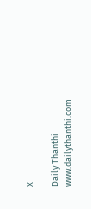X

Daily Thanthi
www.dailythanthi.com